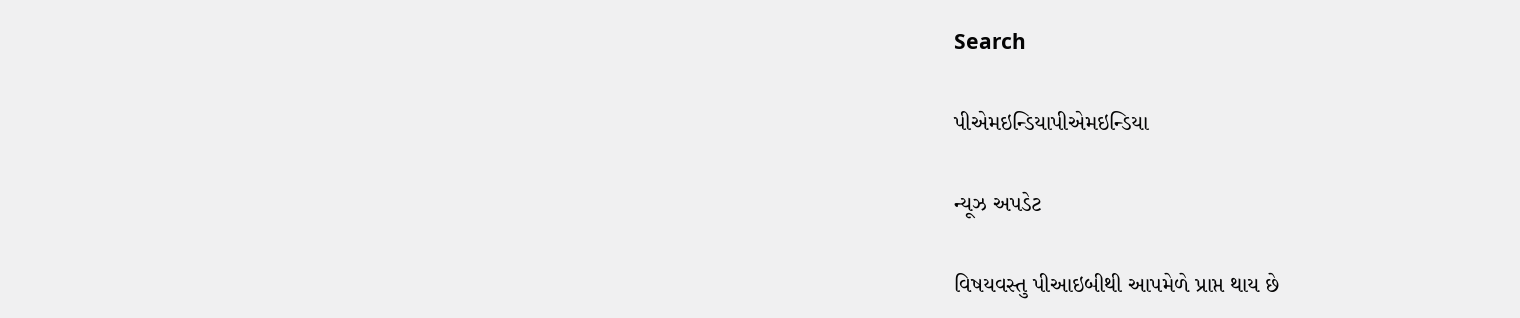Search

પીએમઇન્ડિયાપીએમઇન્ડિયા

ન્યૂઝ અપડેટ

વિષયવસ્તુ પીઆઇબીથી આપમેળે પ્રાપ્ત થાય છે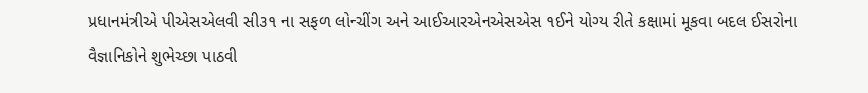પ્રધાનમંત્રીએ પીએસએલવી સી૩૧ ના સફળ લોન્ચીંગ અને આઈઆરએનએસએસ ૧ઈને યોગ્ય રીતે કક્ષામાં મૂકવા બદલ ઈસરોના વૈજ્ઞાનિકોને શુભેચ્છા પાઠવી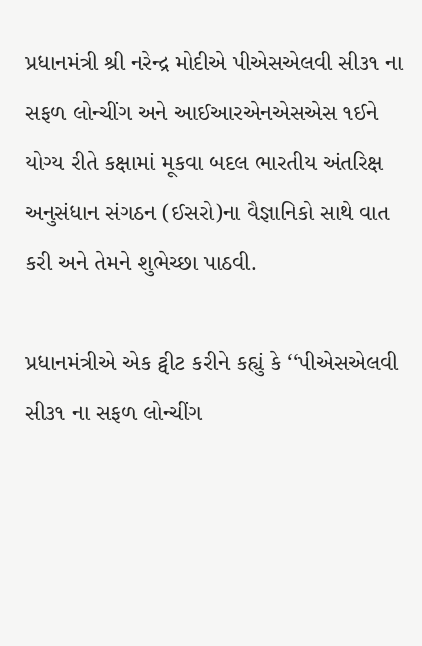પ્રધાનમંત્રી શ્રી નરેન્દ્ર મોદીએ પીએસએલવી સી૩૧ ના સફળ લોન્ચીંગ અને આઈઆરએનએસએસ ૧ઈને યોગ્ય રીતે કક્ષામાં મૂકવા બદલ ભારતીય અંતરિક્ષ અનુસંધાન સંગઠન (ઈસરો)ના વૈજ્ઞાનિકો સાથે વાત કરી અને તેમને શુભેચ્છા પાઠવી.

પ્રધાનમંત્રીએ એક ટ્વીટ કરીને કહ્યું કે ‘‘પીએસએલવી સી૩૧ ના સફળ લોન્ચીંગ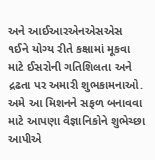અને આઈઆરએનએસએસ ૧ઈને યોગ્ય રીતે કક્ષામાં મૂકવા માટે ઈસરોની ગતિશિલતા અને દ્રઢતા પર અમારી શુભકામનાઓ. અમે આ મિશનને સફળ બનાવવા માટે આપણા વૈજ્ઞાનિકોને શુભેચ્છા આપીએ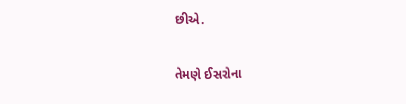છીએ.

તેમણે ઈસરોના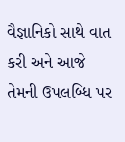વૈજ્ઞાનિકો સાથે વાત કરી અને આજે તેમની ઉપલબ્ધિ પર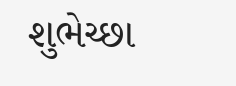શુભેચ્છા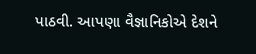પાઠવી. આપણા વૈજ્ઞાનિકોએ દેશને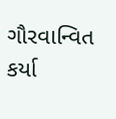ગૌરવાન્વિત કર્યા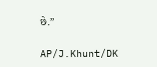છે.’’

AP/J.Khunt/DK